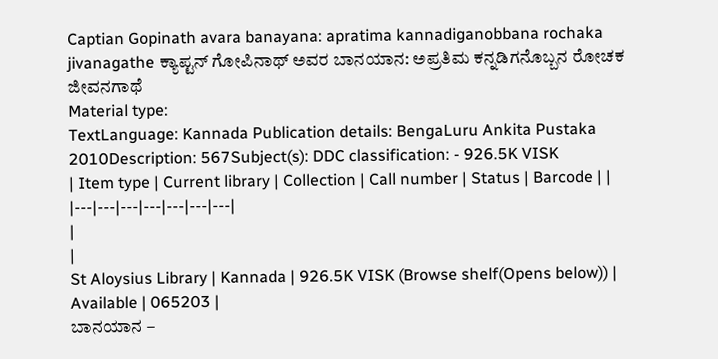Captian Gopinath avara banayana: apratima kannadiganobbana rochaka jivanagathe ಕ್ಯಾಪ್ಟನ್ ಗೋಪಿನಾಥ್ ಅವರ ಬಾನಯಾನ: ಅಪ್ರತಿಮ ಕನ್ನಡಿಗನೊಬ್ಬನ ರೋಚಕ ಜೀವನಗಾಥೆ
Material type:
TextLanguage: Kannada Publication details: BengaLuru Ankita Pustaka 2010Description: 567Subject(s): DDC classification: - 926.5K VISK
| Item type | Current library | Collection | Call number | Status | Barcode | |
|---|---|---|---|---|---|---|
|
|
St Aloysius Library | Kannada | 926.5K VISK (Browse shelf(Opens below)) | Available | 065203 |
ಬಾನಯಾನ –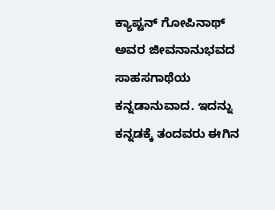ಕ್ಯಾಪ್ಟನ್ ಗೋಪಿನಾಥ್ ಅವರ ಜೀವನಾನುಭವದ ಸಾಹಸಗಾಥೆಯ ಕನ್ನಡಾನುವಾದ. ಇದನ್ನು ಕನ್ನಡಕ್ಕೆ ತಂದವರು ಈಗಿನ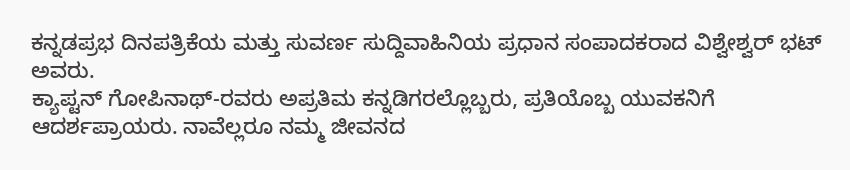ಕನ್ನಡಪ್ರಭ ದಿನಪತ್ರಿಕೆಯ ಮತ್ತು ಸುವರ್ಣ ಸುದ್ದಿವಾಹಿನಿಯ ಪ್ರಧಾನ ಸಂಪಾದಕರಾದ ವಿಶ್ವೇಶ್ವರ್ ಭಟ್ ಅವರು.
ಕ್ಯಾಪ್ಟನ್ ಗೋಪಿನಾಥ್-ರವರು ಅಪ್ರತಿಮ ಕನ್ನಡಿಗರಲ್ಲೊಬ್ಬರು, ಪ್ರತಿಯೊಬ್ಬ ಯುವಕನಿಗೆ ಆದರ್ಶಪ್ರಾಯರು. ನಾವೆಲ್ಲರೂ ನಮ್ಮ ಜೀವನದ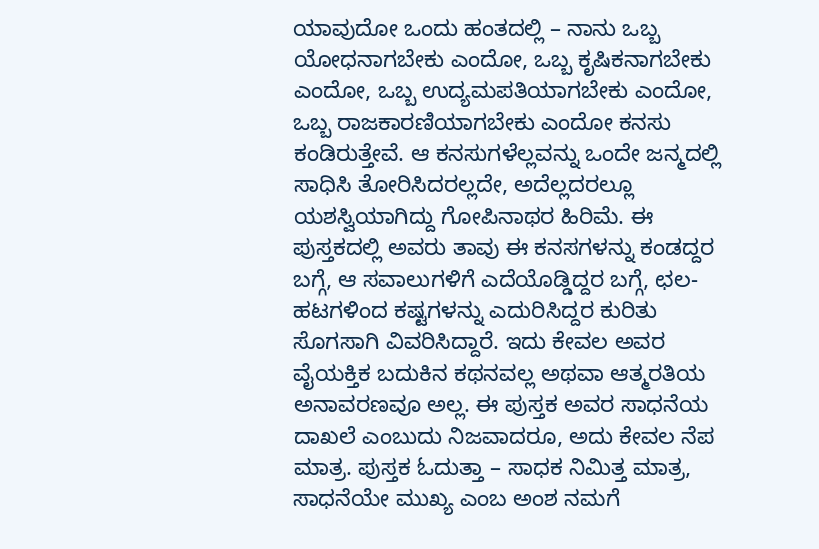ಯಾವುದೋ ಒಂದು ಹಂತದಲ್ಲಿ – ನಾನು ಒಬ್ಬ ಯೋಧನಾಗಬೇಕು ಎಂದೋ, ಒಬ್ಬ ಕೃಷಿಕನಾಗಬೇಕು ಎಂದೋ, ಒಬ್ಬ ಉದ್ಯಮಪತಿಯಾಗಬೇಕು ಎಂದೋ, ಒಬ್ಬ ರಾಜಕಾರಣಿಯಾಗಬೇಕು ಎಂದೋ ಕನಸು ಕಂಡಿರುತ್ತೇವೆ. ಆ ಕನಸುಗಳೆಲ್ಲವನ್ನು ಒಂದೇ ಜನ್ಮದಲ್ಲಿ ಸಾಧಿಸಿ ತೋರಿಸಿದರಲ್ಲದೇ, ಅದೆಲ್ಲದರಲ್ಲೂ ಯಶಸ್ವಿಯಾಗಿದ್ದು ಗೋಪಿನಾಥರ ಹಿರಿಮೆ. ಈ ಪುಸ್ತಕದಲ್ಲಿ ಅವರು ತಾವು ಈ ಕನಸಗಳನ್ನು ಕಂಡದ್ದರ ಬಗ್ಗೆ, ಆ ಸವಾಲುಗಳಿಗೆ ಎದೆಯೊಡ್ಡಿದ್ದರ ಬಗ್ಗೆ, ಛಲ-ಹಟಗಳಿಂದ ಕಷ್ಟಗಳನ್ನು ಎದುರಿಸಿದ್ದರ ಕುರಿತು ಸೊಗಸಾಗಿ ವಿವರಿಸಿದ್ದಾರೆ. ಇದು ಕೇವಲ ಅವರ ವೈಯಕ್ತಿಕ ಬದುಕಿನ ಕಥನವಲ್ಲ ಅಥವಾ ಆತ್ಮರತಿಯ ಅನಾವರಣವೂ ಅಲ್ಲ. ಈ ಪುಸ್ತಕ ಅವರ ಸಾಧನೆಯ ದಾಖಲೆ ಎಂಬುದು ನಿಜವಾದರೂ, ಅದು ಕೇವಲ ನೆಪ ಮಾತ್ರ. ಪುಸ್ತಕ ಓದುತ್ತಾ – ಸಾಧಕ ನಿಮಿತ್ತ ಮಾತ್ರ, ಸಾಧನೆಯೇ ಮುಖ್ಯ ಎಂಬ ಅಂಶ ನಮಗೆ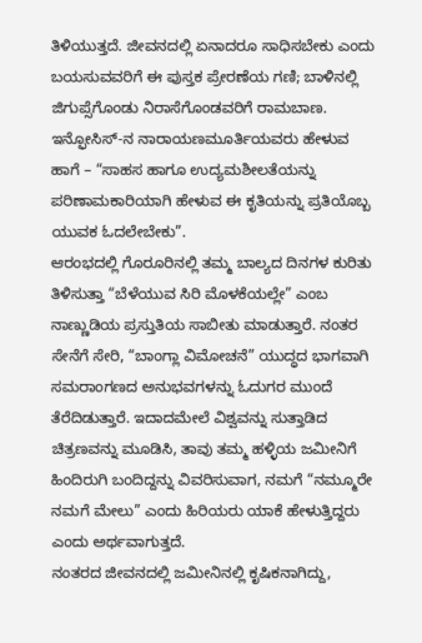ತಿಳಿಯುತ್ತದೆ. ಜೀವನದಲ್ಲಿ ಏನಾದರೂ ಸಾಧಿಸಬೇಕು ಎಂದು ಬಯಸುವವರಿಗೆ ಈ ಪುಸ್ತಕ ಪ್ರೇರಣೆಯ ಗಣಿ; ಬಾಳಿನಲ್ಲಿ ಜಿಗುಪ್ಸೆಗೊಂಡು ನಿರಾಸೆಗೊಂಡವರಿಗೆ ರಾಮಬಾಣ. ಇನ್ಫೋಸಿಸ್-ನ ನಾರಾಯಣಮೂರ್ತಿಯವರು ಹೇಳುವ ಹಾಗೆ – “ಸಾಹಸ ಹಾಗೂ ಉದ್ಯಮಶೀಲತೆಯನ್ನು ಪರಿಣಾಮಕಾರಿಯಾಗಿ ಹೇಳುವ ಈ ಕೃತಿಯನ್ನು ಪ್ರತಿಯೊಬ್ಬ ಯುವಕ ಓದಲೇಬೇಕು”.
ಆರಂಭದಲ್ಲಿ ಗೊರೂರಿನಲ್ಲಿ ತಮ್ಮ ಬಾಲ್ಯದ ದಿನಗಳ ಕುರಿತು ತಿಳಿಸುತ್ತಾ “ಬೆಳೆಯುವ ಸಿರಿ ಮೊಳಕೆಯಲ್ಲೇ” ಎಂಬ ನಾಣ್ಣುಡಿಯ ಪ್ರಸ್ತುತಿಯ ಸಾಬೀತು ಮಾಡುತ್ತಾರೆ. ನಂತರ ಸೇನೆಗೆ ಸೇರಿ, “ಬಾಂಗ್ಲಾ ವಿಮೋಚನೆ” ಯುದ್ಧದ ಭಾಗವಾಗಿ ಸಮರಾಂಗಣದ ಅನುಭವಗಳನ್ನು ಓದುಗರ ಮುಂದೆ ತೆರೆದಿಡುತ್ತಾರೆ. ಇದಾದಮೇಲೆ ವಿಶ್ವವನ್ನು ಸುತ್ತಾಡಿದ ಚಿತ್ರಣವನ್ನು ಮೂಡಿಸಿ, ತಾವು ತಮ್ಮ ಹಳ್ಳಿಯ ಜಮೀನಿಗೆ ಹಿಂದಿರುಗಿ ಬಂದಿದ್ದನ್ನು ವಿವರಿಸುವಾಗ, ನಮಗೆ “ನಮ್ಮೂರೇ ನಮಗೆ ಮೇಲು” ಎಂದು ಹಿರಿಯರು ಯಾಕೆ ಹೇಳುತ್ತಿದ್ದರು ಎಂದು ಅರ್ಥವಾಗುತ್ತದೆ.
ನಂತರದ ಜೀವನದಲ್ಲಿ ಜಮೀನಿನಲ್ಲಿ ಕೃಷಿಕನಾಗಿದ್ದು,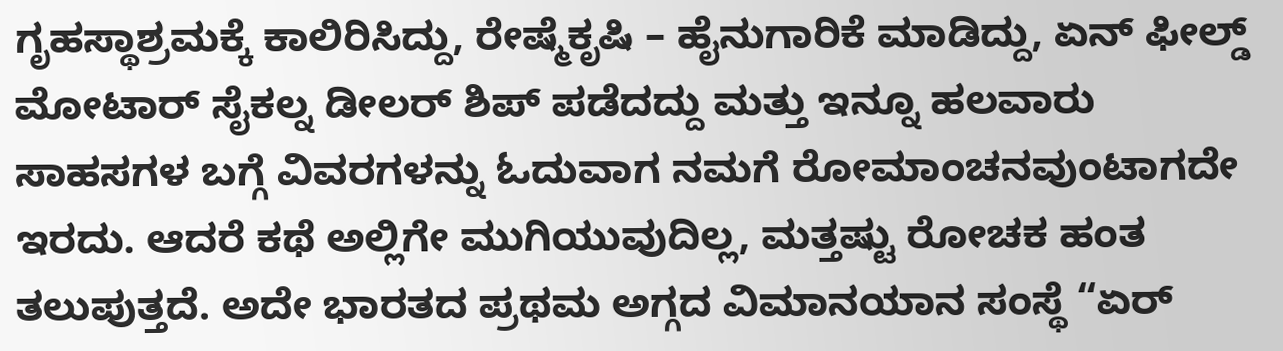ಗೃಹಸ್ಥಾಶ್ರಮಕ್ಕೆ ಕಾಲಿರಿಸಿದ್ದು, ರೇಷ್ಮೆಕೃಷಿ – ಹೈನುಗಾರಿಕೆ ಮಾಡಿದ್ದು, ಏನ್ ಫೀಲ್ಡ್ ಮೋಟಾರ್ ಸೈಕಲ್ನ ಡೀಲರ್ ಶಿಪ್ ಪಡೆದದ್ದು ಮತ್ತು ಇನ್ನೂ ಹಲವಾರು ಸಾಹಸಗಳ ಬಗ್ಗೆ ವಿವರಗಳನ್ನು ಓದುವಾಗ ನಮಗೆ ರೋಮಾಂಚನವುಂಟಾಗದೇ ಇರದು. ಆದರೆ ಕಥೆ ಅಲ್ಲಿಗೇ ಮುಗಿಯುವುದಿಲ್ಲ, ಮತ್ತಷ್ಟು ರೋಚಕ ಹಂತ ತಲುಪುತ್ತದೆ. ಅದೇ ಭಾರತದ ಪ್ರಥಮ ಅಗ್ಗದ ವಿಮಾನಯಾನ ಸಂಸ್ಥೆ “ಏರ್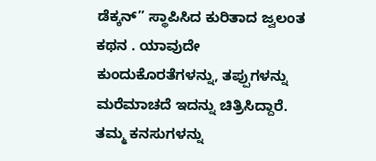ಡೆಕ್ಕನ್” ಸ್ಥಾಪಿಸಿದ ಕುರಿತಾದ ಜ್ವಲಂತ ಕಥನ . ಯಾವುದೇ ಕುಂದುಕೊರತೆಗಳನ್ನು, ತಪ್ಪುಗಳನ್ನು ಮರೆಮಾಚದೆ ಇದನ್ನು ಚಿತ್ರಿಸಿದ್ದಾರೆ. ತಮ್ಮ ಕನಸುಗಳನ್ನು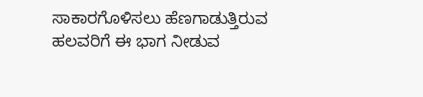ಸಾಕಾರಗೊಳಿಸಲು ಹೆಣಗಾಡುತ್ತಿರುವ ಹಲವರಿಗೆ ಈ ಭಾಗ ನೀಡುವ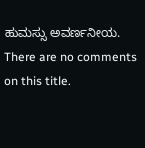ಹುಮಸ್ಸು ಅವರ್ಣನೀಯ.
There are no comments on this title.